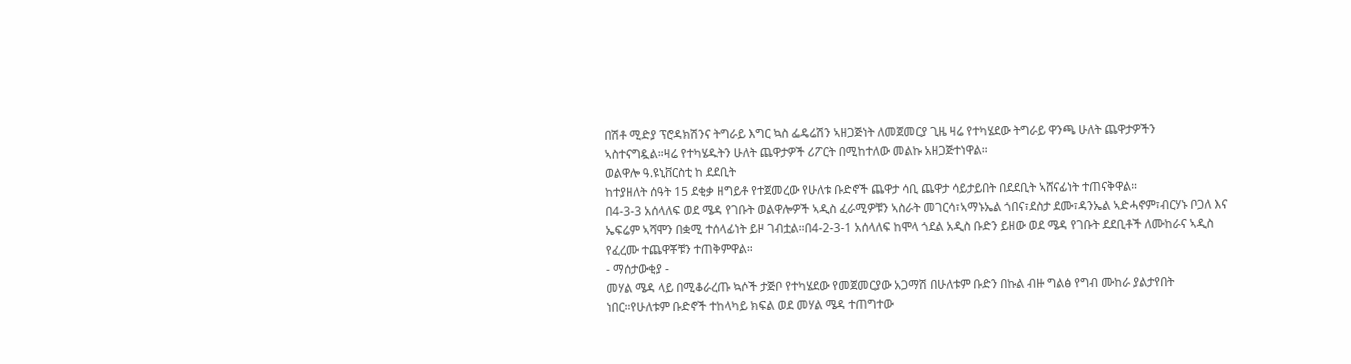በሽቶ ሚድያ ፕሮዳክሽንና ትግራይ እግር ኳስ ፌዴሬሽን ኣዘጋጅነት ለመጀመርያ ጊዜ ዛሬ የተካሄደው ትግራይ ዋንጫ ሁለት ጨዋታዎችን ኣስተናግዷል።ዛሬ የተካሄዱትን ሁለት ጨዋታዎች ሪፖርት በሚከተለው መልኩ አዘጋጅተነዋል።
ወልዋሎ ዓ.ዩኒቨርስቲ ከ ደደቢት
ከተያዘለት ሰዓት 15 ደቂቃ ዘግይቶ የተጀመረው የሁለቱ ቡድኖች ጨዋታ ሳቢ ጨዋታ ሳይታይበት በደደቢት ኣሸናፊነት ተጠናቅዋል።
በ4-3-3 አሰላለፍ ወደ ሜዳ የገቡት ወልዋሎዎች ኣዲስ ፈራሚዎቹን ኣስራት መገርሳ፣ኣማኑኤል ጎበና፣ደስታ ደሙ፣ዳንኤል ኣድሓኖም፣ብርሃኑ ቦጋለ እና ኤፍሬም ኣሻሞን በቋሚ ተሰላፊነት ይዞ ገብቷል።በ4-2-3-1 አሰላለፍ ከሞላ ጎደል አዲስ ቡድን ይዘው ወደ ሜዳ የገቡት ደደቢቶች ለሙከራና ኣዲስ የፈረሙ ተጨዋቾቹን ተጠቅምዋል።
- ማሰታውቂያ -
መሃል ሜዳ ላይ በሚቆራረጡ ኳሶች ታጅቦ የተካሄደው የመጀመርያው አጋማሽ በሁለቱም ቡድን በኩል ብዙ ግልፅ የግብ ሙከራ ያልታየበት ነበር።የሁለቱም ቡድኖች ተከላካይ ክፍል ወደ መሃል ሜዳ ተጠግተው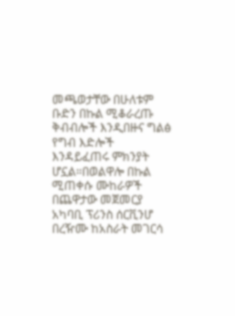መጫወታቸው በሁለቱም ቡድን በኩል ሚቆራረጡ ቅብብሎች እንዲበዙና ግልፅ የግብ እድሎች እንዳይፈጠሩ ምክንያት ሆኗል።በወልዋሎ በኩል ሚጠቀሱ ሙከራዎች በጨዋታው መጀመርያ አካባቢ ፕሪንስ ሰርቪንሆ በረዥሙ ከአስራት መገርሳ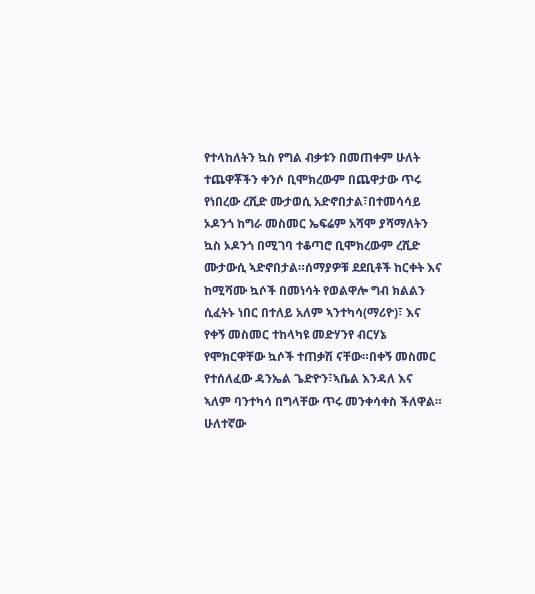የተላከለትን ኳስ የግል ብቃቱን በመጠቀም ሁለት ተጨዋቾችን ቀንሶ ቢሞክረውም በጨዋታው ጥሩ የነበረው ረሺድ ሙታወሲ አድኖበታል፣በተመሳሳይ ኦዶንጎ ከግራ መስመር ኤፍሬም አሻሞ ያሻማለትን ኳስ ኦዶንጎ በሚገባ ተቆጣሮ ቢሞክረውም ረሺድ ሙታውሲ ኣድኖበታል።ሰማያዎቹ ደደቢቶች ከርቀት እና ከሚሻሙ ኳሶች በመነሳት የወልዋሎ ግብ ክልልን ሲፈትኑ ነበር በተለይ አለም ኣንተካሳ(ማሪዮ)፣ እና የቀኝ መስመር ተከላካዩ መድሃንየ ብርሃኔ የሞክርዋቸው ኳሶች ተጠቃሽ ናቸው።በቀኝ መስመር የተሰለፈው ዳንኤል ጌድዮን፣ኣቤል እንዳለ እና ኣለም ባንተካሳ በግላቸው ጥሩ መንቀሳቀስ ችለዋል።
ሁለተኛው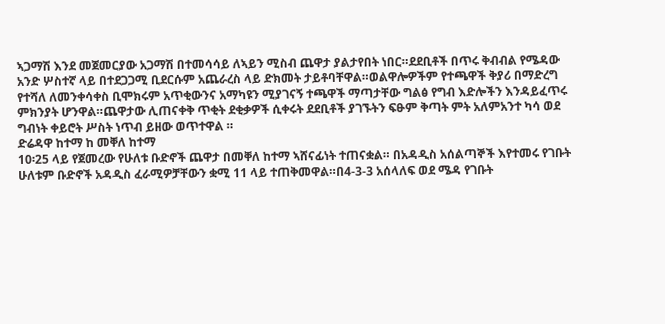ኣጋማሽ እንደ መጀመርያው አጋማሽ በተመሳሳይ ለኣይን ሚስብ ጨዋታ ያልታየበት ነበር።ደደቢቶች በጥሩ ቅብብል የሜዳው አንድ ሦስተኛ ላይ በተደጋጋሚ ቢደርሱም አጨራረስ ላይ ድክመት ታይቶባቸዋል።ወልዋሎዎችም የተጫዋች ቅያሪ በማድረግ የተሻለ ለመንቀሳቀስ ቢሞክሩም አጥቂውንና አማካዩን ሚያገናኝ ተጫዋች ማጣታቸው ግልፅ የግብ እድሎችን እንዳይፈጥሩ ምክንያት ሆንዋል።ጨዋታው ሊጠናቀቅ ጥቂት ደቂቃዎች ሲቀሩት ደደቢቶች ያገኙትን ፍፁም ቅጣት ምት አለምአንተ ካሳ ወደ ግብነት ቀይሮት ሥስት ነጥብ ይዘው ወጥተዋል ።
ድሬዳዋ ከተማ ከ መቐለ ከተማ
10፡25 ላይ የጀመረው የሁለቱ ቡድኖች ጨዋታ በመቐለ ከተማ ኣሸናፊነት ተጠናቋል። በአዳዲስ አሰልጣኞች እየተመሩ የገቡት ሁለቱም ቡድኖች አዳዲስ ፈራሚዎቻቸውን ቋሚ 11 ላይ ተጠቅመዋል።በ4-3-3 አሰላለፍ ወደ ሜዳ የገቡት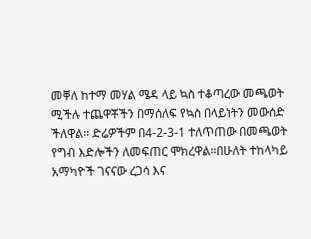መቐለ ከተማ መሃል ሜዳ ላይ ኳስ ተቆጣረው መጫወት ሚችሉ ተጨዋቾችን በማሰለፍ የኳስ በላይነትን መውሰድ ችለዋል። ድሬዎችም በ4-2-3-1 ተለጥጠው በመጫወት የግብ እድሎችን ለመፍጠር ሞክረዋል።በሁለት ተከላካይ አማካዮች ገናናው ረጋሳ እና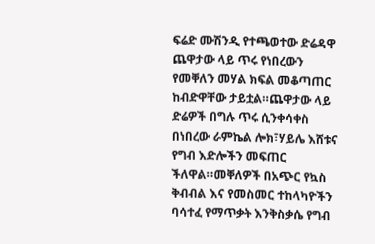ፍሬድ ሙሽንዲ የተጫወተው ድሬዳዋ ጨዋታው ላይ ጥሩ የነበረውን የመቐለን መሃል ክፍል መቆጣጠር ከብድዋቸው ታይቷል።ጨዋታው ላይ ድሬዎች በግሉ ጥሩ ሲንቀሳቀስ በነበረው ራምኬል ሎክ፣ሃይሌ እሸቱና የግብ እድሎችን መፍጠር ችለዋል።መቐለዎች በአጭር የኳስ ቅብብል እና የመስመር ተከላካዮችን ባሳተፈ የማጥቃት እንቅስቃሴ የግብ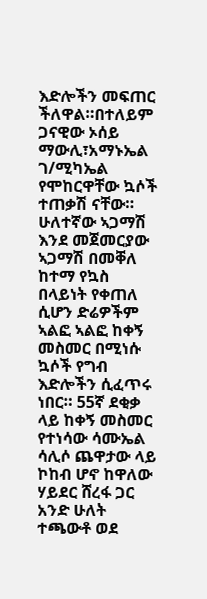እድሎችን መፍጠር ችለዋል።በተለይም ጋናዊው ኦሰይ ማውሊ፣አማኑኤል ገ/ሚካኤል የሞከርዋቸው ኳሶች ተጠቃሽ ናቸው።
ሁለተኛው ኣጋማሽ እንደ መጀመርያው ኣጋማሽ በመቐለ ከተማ የኳስ በላይነት የቀጠለ ሲሆን ድሬዎችም ኣልፎ ኣልፎ ከቀኝ መስመር በሚነሱ ኳሶች የግብ እድሎችን ሲፈጥሩ ነበር። 55ኛ ደቂቃ ላይ ከቀኝ መስመር የተነሳው ሳሙኤል ሳሊሶ ጨዋታው ላይ ኮከብ ሆኖ ከዋለው ሃይደር ሸረፋ ጋር አንድ ሁለት ተጫውቶ ወደ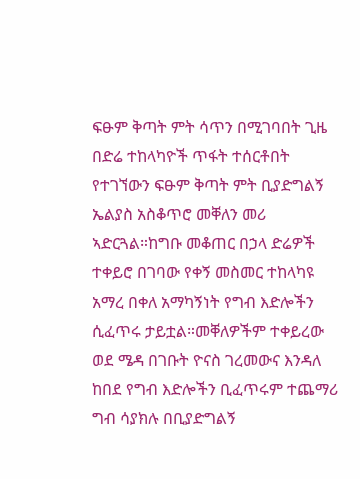ፍፁም ቅጣት ምት ሳጥን በሚገባበት ጊዜ በድሬ ተከላካዮች ጥፋት ተሰርቶበት የተገኘውን ፍፁም ቅጣት ምት ቢያድግልኝ ኤልያስ አስቆጥሮ መቐለን መሪ ኣድርጓል።ከግቡ መቆጠር በኃላ ድሬዎች ተቀይሮ በገባው የቀኝ መስመር ተከላካዩ አማረ በቀለ አማካኝነት የግብ እድሎችን ሲፈጥሩ ታይቷል።መቐለዎችም ተቀይረው ወደ ሜዳ በገቡት ዮናስ ገረመውና እንዳለ ከበደ የግብ እድሎችን ቢፈጥሩም ተጨማሪ ግብ ሳያክሉ በቢያድግልኝ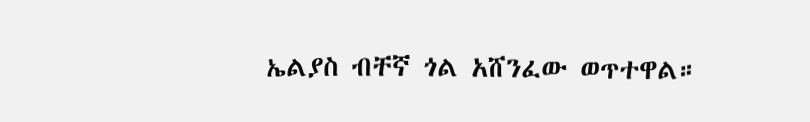ኤልያስ ብቸኛ ጎል አሸንፈው ወጥተዋል።